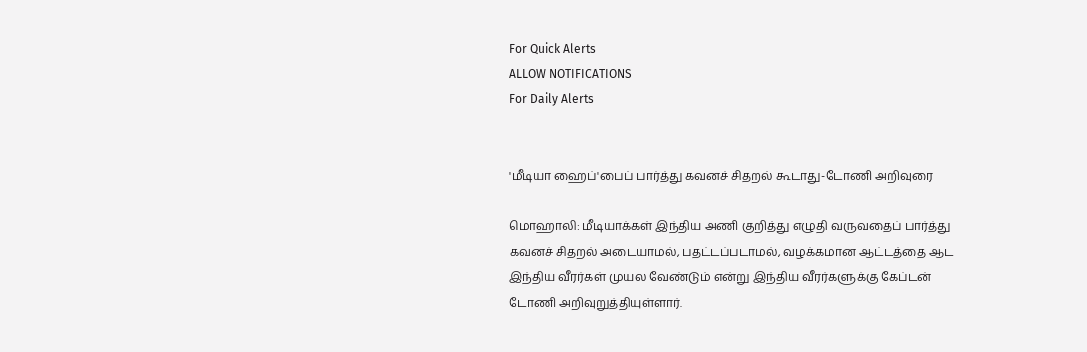For Quick Alerts
ALLOW NOTIFICATIONS
For Daily Alerts


'மீடியா ஹைப்'பைப் பார்த்து கவனச் சிதறல் கூடாது-டோணி அறிவுரை

மொஹாலி: மீடியாக்கள் இந்திய அணி குறித்து எழுதி வருவதைப் பார்த்து கவனச் சிதறல் அடையாமல், பதட்டப்படாமல், வழக்கமான ஆட்டத்தை ஆட இந்திய வீரர்கள் முயல வேண்டும் என்று இந்திய வீரர்களுக்கு கேப்டன் டோணி அறிவுறுத்தியுள்ளார்.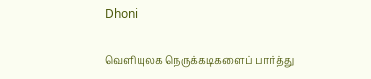Dhoni

வெளியுலக நெருக்கடிகளைப் பார்த்து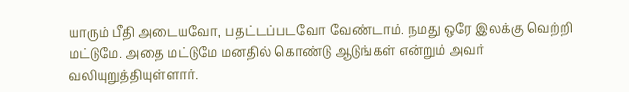யாரும் பீதி அடையவோ, பதட்டப்படவோ வேண்டாம். நமது ஒரே இலக்கு வெற்றி மட்டுமே. அதை மட்டுமே மனதில் கொண்டு ஆடுங்கள் என்றும் அவர் வலியுறுத்தியுள்ளார்.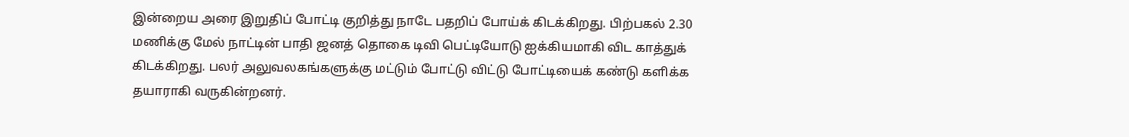இன்றைய அரை இறுதிப் போட்டி குறித்து நாடே பதறிப் போய்க் கிடக்கிறது. பிற்பகல் 2.30 மணிக்கு மேல் நாட்டின் பாதி ஜனத் தொகை டிவி பெட்டியோடு ஐக்கியமாகி விட காத்துக் கிடக்கிறது. பலர் அலுவலகங்களுக்கு மட்டும் போட்டு விட்டு போட்டியைக் கண்டு களிக்க தயாராகி வருகின்றனர்.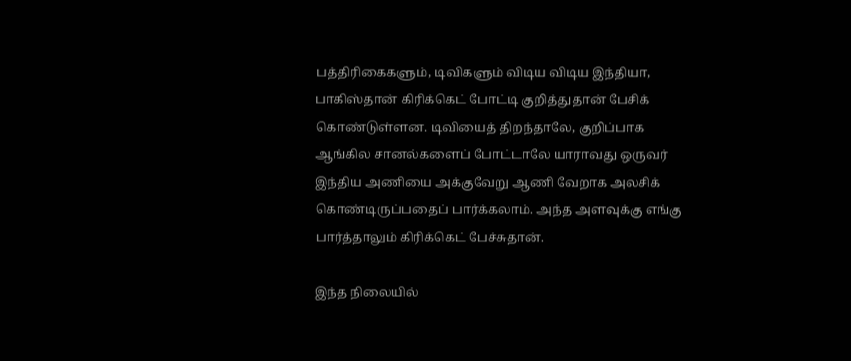பத்திரிகைகளும், டிவிகளும் விடிய விடிய இந்தியா, பாகிஸ்தான் கிரிக்கெட் போட்டி குறித்துதான் பேசிக் கொண்டுள்ளன. டிவியைத் திறந்தாலே, குறிப்பாக ஆங்கில சானல்களைப் போட்டாலே யாராவது ஒருவர் இந்திய அணியை அக்குவேறு ஆணி வேறாக அலசிக் கொண்டிருப்பதைப் பார்க்கலாம். அந்த அளவுக்கு எங்கு பார்த்தாலும் கிரிக்கெட் பேச்சுதான்.

இந்த நிலையில்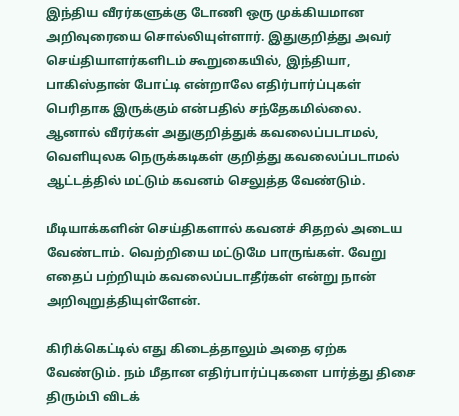இந்திய வீரர்களுக்கு டோணி ஒரு முக்கியமான அறிவுரையை சொல்லியுள்ளார். இதுகுறித்து அவர் செய்தியாளர்களிடம் கூறுகையில், இந்தியா, பாகிஸ்தான் போட்டி என்றாலே எதிர்பார்ப்புகள் பெரிதாக இருக்கும் என்பதில் சந்தேகமில்லை. ஆனால் வீரர்கள் அதுகுறித்துக் கவலைப்படாமல், வெளியுலக நெருக்கடிகள் குறித்து கவலைப்படாமல் ஆட்டத்தில் மட்டும் கவனம் செலுத்த வேண்டும்.

மீடியாக்களின் செய்திகளால் கவனச் சிதறல் அடைய வேண்டாம். வெற்றியை மட்டுமே பாருங்கள். வேறு எதைப் பற்றியும் கவலைப்படாதீர்கள் என்று நான் அறிவுறுத்தியுள்ளேன்.

கிரிக்கெட்டில் எது கிடைத்தாலும் அதை ஏற்க வேண்டும். நம் மீதான எதிர்பார்ப்புகளை பார்த்து திசை திரும்பி விடக்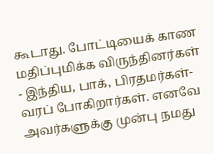கூடாது. போட்டியைக் காண மதிப்புமிக்க விருந்தினர்கள் - இந்திய, பாக், பிரதமர்கள்- வரப் போகிறார்கள். எனவே அவர்களுக்கு முன்பு நமது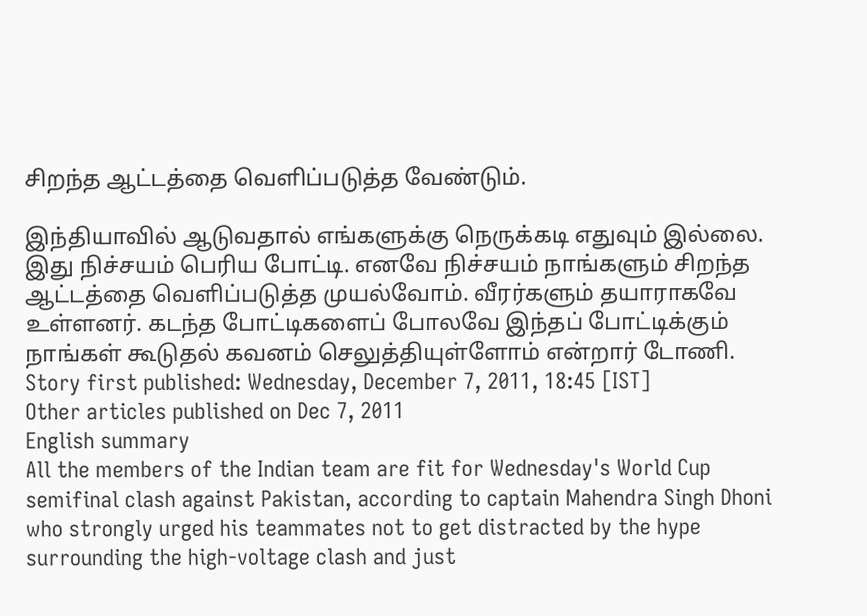சிறந்த ஆட்டத்தை வெளிப்படுத்த வேண்டும்.

இந்தியாவில் ஆடுவதால் எங்களுக்கு நெருக்கடி எதுவும் இல்லை. இது நிச்சயம் பெரிய போட்டி. எனவே நிச்சயம் நாங்களும் சிறந்த ஆட்டத்தை வெளிப்படுத்த முயல்வோம். வீரர்களும் தயாராகவே உள்ளனர். கடந்த போட்டிகளைப் போலவே இந்தப் போட்டிக்கும் நாங்கள் கூடுதல் கவனம் செலுத்தியுள்ளோம் என்றார் டோணி.
Story first published: Wednesday, December 7, 2011, 18:45 [IST]
Other articles published on Dec 7, 2011
English summary
All the members of the Indian team are fit for Wednesday's World Cup semifinal clash against Pakistan, according to captain Mahendra Singh Dhoni who strongly urged his teammates not to get distracted by the hype surrounding the high-voltage clash and just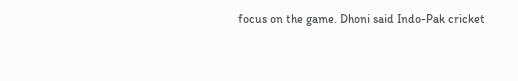focus on the game. Dhoni said Indo-Pak cricket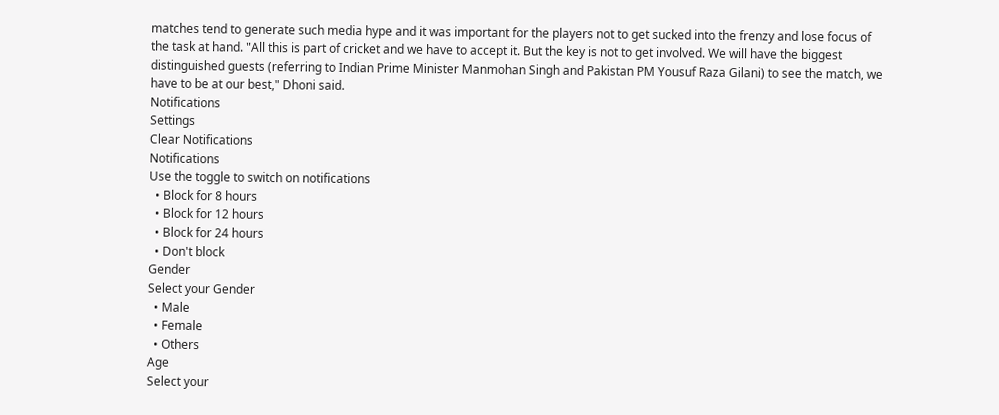matches tend to generate such media hype and it was important for the players not to get sucked into the frenzy and lose focus of the task at hand. "All this is part of cricket and we have to accept it. But the key is not to get involved. We will have the biggest distinguished guests (referring to Indian Prime Minister Manmohan Singh and Pakistan PM Yousuf Raza Gilani) to see the match, we have to be at our best," Dhoni said.
Notifications
Settings
Clear Notifications
Notifications
Use the toggle to switch on notifications
  • Block for 8 hours
  • Block for 12 hours
  • Block for 24 hours
  • Don't block
Gender
Select your Gender
  • Male
  • Female
  • Others
Age
Select your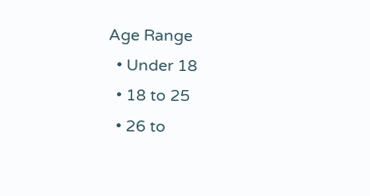Age Range
  • Under 18
  • 18 to 25
  • 26 to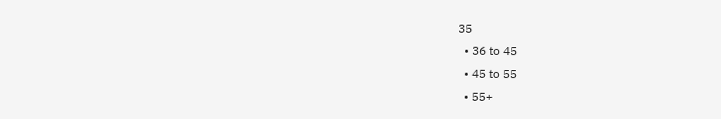35
  • 36 to 45
  • 45 to 55
  • 55+